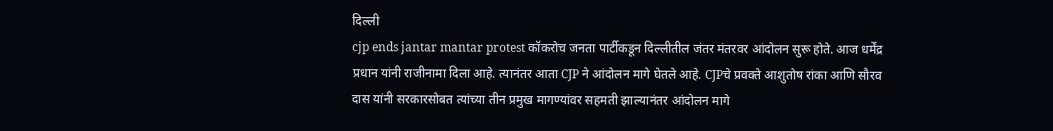दिल्ली
cjp ends jantar mantar protest कॉकरोच जनता पार्टीकडून दिल्लीतील जंतर मंतरवर आंदोलन सुरू होते. आज धर्मेंद्र प्रधान यांनी राजीनामा दिला आहे. त्यानंतर आता CJP ने आंदोलन मागे घेतले आहे. CJPचे प्रवक्ते आशुतोष रांका आणि सौरव दास यांनी सरकारसोबत त्यांच्या तीन प्रमुख मागण्यांवर सहमती झाल्यानंतर आंदोलन मागे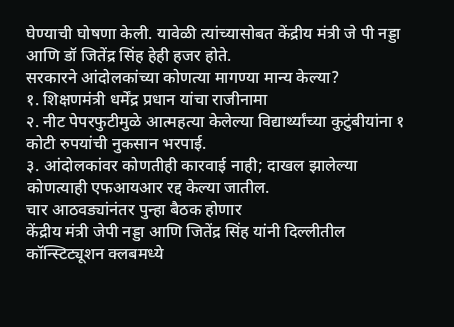घेण्याची घोषणा केली. यावेळी त्यांच्यासोबत केंद्रीय मंत्री जे पी नड्डा आणि डॉ जितेंद्र सिंह हेही हजर होते.
सरकारने आंदोलकांच्या कोणत्या मागण्या मान्य केल्या?
१. शिक्षणमंत्री धर्मेंद्र प्रधान यांचा राजीनामा
२. नीट पेपरफुटीमुळे आत्महत्या केलेल्या विद्यार्थ्यांच्या कुटुंबीयांना १ कोटी रुपयांची नुकसान भरपाई.
३. आंदोलकांवर कोणतीही कारवाई नाही; दाखल झालेल्या कोणत्याही एफआयआर रद्द केल्या जातील.
चार आठवड्यांनंतर पुन्हा बैठक होणार
केंद्रीय मंत्री जेपी नड्डा आणि जितेंद्र सिंह यांनी दिल्लीतील कॉन्स्टिट्यूशन क्लबमध्ये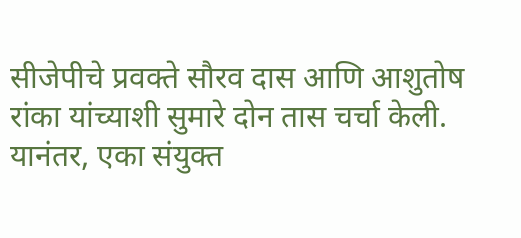सीजेपीचे प्रवक्ते सौरव दास आणि आशुतोष रांका यांच्याशी सुमारे दोन तास चर्चा केली. यानंतर, एका संयुक्त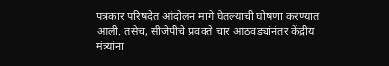पत्रकार परिषदेत आंदोलन मागे घेतल्याची घोषणा करण्यात आली. तसेच, सीजेपीचे प्रवक्ते चार आठवड्यांनंतर केंद्रीय मंत्र्यांना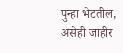पुन्हा भेटतील, असेही जाहीर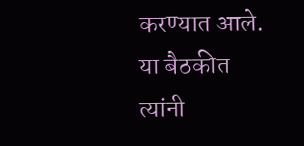करण्यात आले. या बैठकीत त्यांनी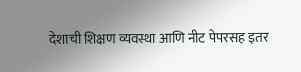देशाची शिक्षण व्यवस्था आणि नीट पेपरसह इतर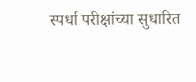स्पर्धा परीक्षांच्या सुधारित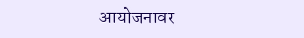आयोजनावर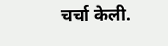चर्चा केली.